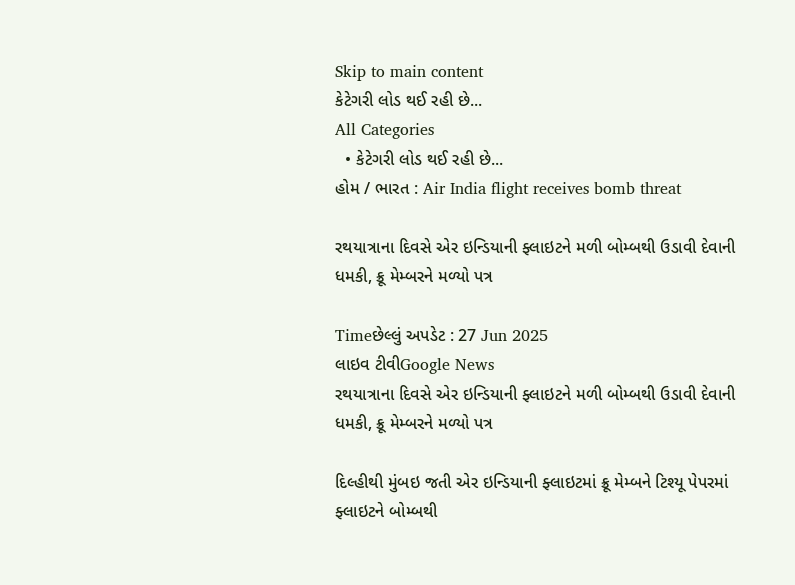Skip to main content
કેટેગરી લોડ થઈ રહી છે...
All Categories
  • કેટેગરી લોડ થઈ રહી છે...
હોમ / ભારત : Air India flight receives bomb threat

રથયાત્રાના દિવસે એર ઇન્ડિયાની ફ્લાઇટને મળી બોમ્બથી ઉડાવી દેવાની ધમકી, ક્રૂ મેમ્બરને મળ્યો પત્ર

Timeછેલ્લું અપડેટ : 27 Jun 2025
લાઇવ ટીવીGoogle News
રથયાત્રાના દિવસે એર ઇન્ડિયાની ફ્લાઇટને મળી બોમ્બથી ઉડાવી દેવાની ધમકી, ક્રૂ મેમ્બરને મળ્યો પત્ર

દિલ્હીથી મુંબઇ જતી એર ઇન્ડિયાની ફ્લાઇટમાં ક્રૂ મેમ્બને ટિશ્યૂ પેપરમાં ફ્લાઇટને બોમ્બથી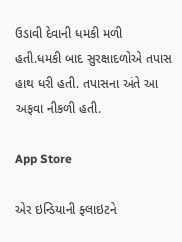ઉડાવી દેવાની ધમકી મળી હતી.ધમકી બાદ સુરક્ષાદળોએ તપાસ હાથ ધરી હતી. તપાસના અંતે આ અફવા નીકળી હતી.

App Store

એર ઇન્ડિયાની ફ્લાઇટને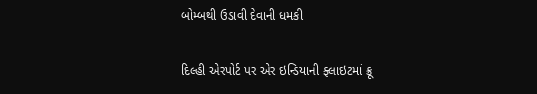બોમ્બથી ઉડાવી દેવાની ધમકી

દિલ્હી એરપોર્ટ પર એર ઇન્ડિયાની ફ્લાઇટમાં ક્રૂ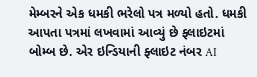મેમ્બરને એક ધમકી ભરેલો પત્ર મળ્યો હતો. ધમકી આપતા પત્રમાં લખવામાં આવ્યું છે ફ્લાઇટમાં બોમ્બ છે. એર ઇન્ડિયાની ફ્લાઇટ નંબર AI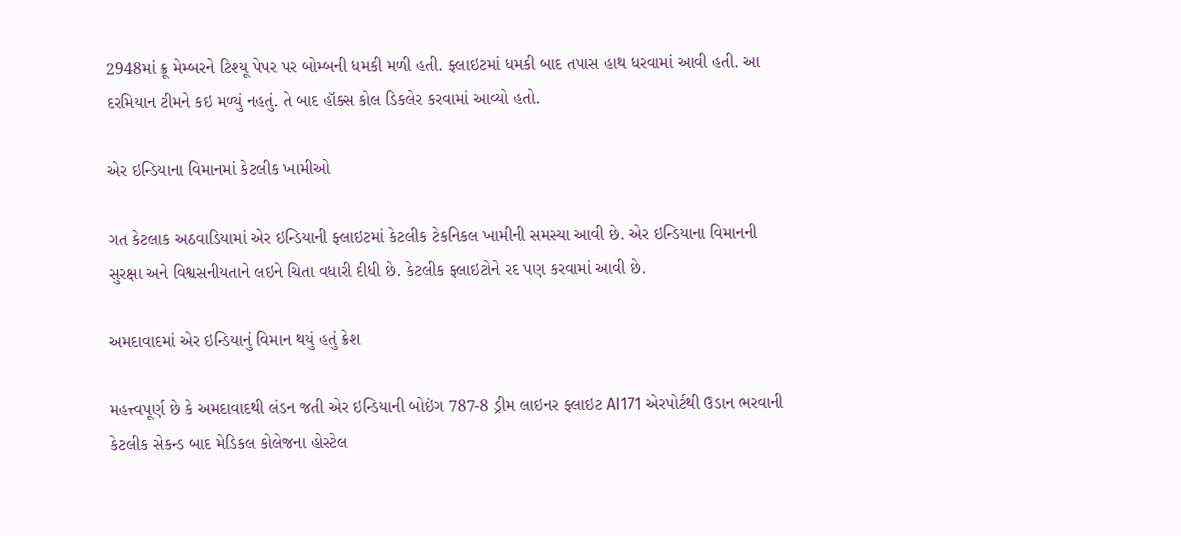2948માં ક્રૂ મેમ્બરને ટિશ્યૂ પેપર પર બોમ્બની ધમકી મળી હતી. ફ્લાઇટમાં ધમકી બાદ તપાસ હાથ ધરવામાં આવી હતી. આ દરમિયાન ટીમને કઇ મળ્યું નહતું. તે બાદ હૉક્સ કોલ ડિકલેર કરવામાં આવ્યો હતો.

એર ઇન્ડિયાના વિમાનમાં કેટલીક ખામીઓ

ગત કેટલાક અઠવાડિયામાં એર ઇન્ડિયાની ફ્લાઇટમાં કેટલીક ટેકનિકલ ખામીની સમસ્યા આવી છે. એર ઇન્ડિયાના વિમાનની સુરક્ષા અને વિશ્વસનીયતાને લઇને ચિતા વધારી દીધી છે. કેટલીક ફ્લાઇટોને રદ પણ કરવામાં આવી છે.

અમદાવાદમાં એર ઇન્ડિયાનું વિમાન થયું હતું ક્રેશ

મહત્ત્વપૂર્ણ છે કે અમદાવાદથી લંડન જતી એર ઇન્ડિયાની બોઇંગ 787-8 ડ્રીમ લાઇનર ફ્લાઇટ AI171 એરપોર્ટથી ઉડાન ભરવાની કેટલીક સેકન્ડ બાદ મેડિકલ કોલેજના હોસ્ટેલ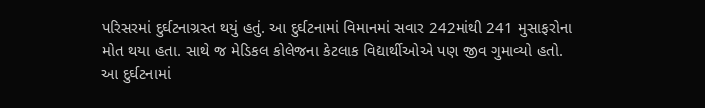પરિસરમાં દુર્ઘટનાગ્રસ્ત થયું હતું. આ દુર્ઘટનામાં વિમાનમાં સવાર 242માંથી 241 મુસાફરોના મોત થયા હતા. સાથે જ મેડિકલ કોલેજના કેટલાક વિદ્યાર્થીઓએ પણ જીવ ગુમાવ્યો હતો. આ દુર્ઘટનામાં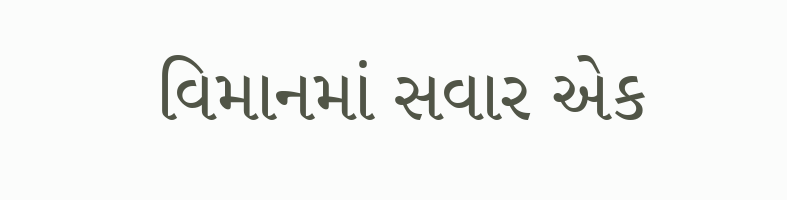વિમાનમાં સવાર એક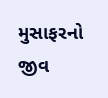મુસાફરનો જીવ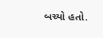બચ્યો હતો.